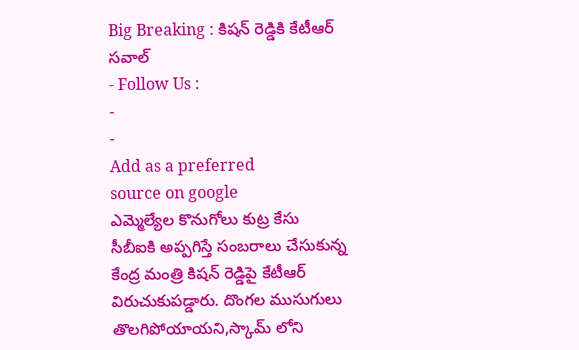Big Breaking : కిషన్ రెడ్డికి కేటీఆర్ సవాల్
- Follow Us :
-
-
Add as a preferred
source on google
ఎమ్మెల్యేల కొనుగోలు కుట్ర కేసు సీబీఐకి అప్పగిస్తే సంబరాలు చేసుకున్న కేంద్ర మంత్రి కిషన్ రెడ్డిపై కేటీఆర్ విరుచుకుపడ్డారు. దొంగల ముసుగులు తొలగిపోయాయని,స్కామ్ లోని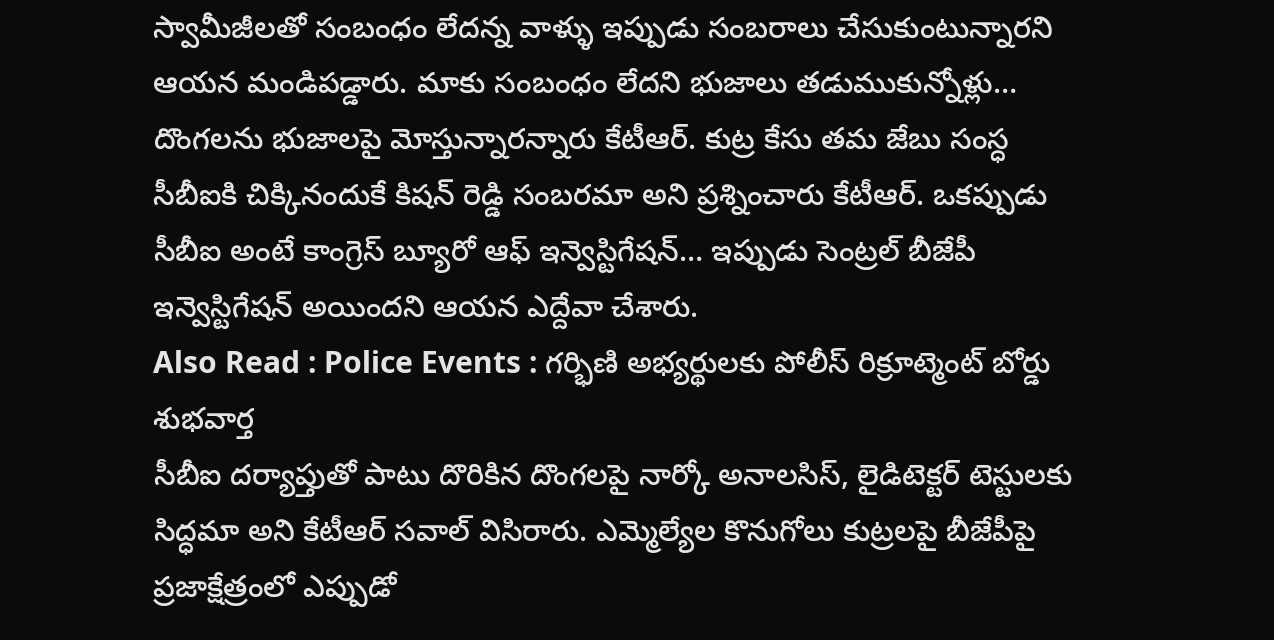స్వామీజీలతో సంబంధం లేదన్న వాళ్ళు ఇప్పుడు సంబరాలు చేసుకుంటున్నారని ఆయన మండిపడ్డారు. మాకు సంబంధం లేదని భుజాలు తడుముకున్నోళ్లు… దొంగలను భుజాలపై మోస్తున్నారన్నారు కేటీఆర్. కుట్ర కేసు తమ జేబు సంస్ధ సీబీఐకి చిక్కినందుకే కిషన్ రెడ్డి సంబరమా అని ప్రశ్నించారు కేటీఆర్. ఒకప్పుడు సీబీఐ అంటే కాంగ్రెస్ బ్యూరో ఆఫ్ ఇన్వెస్టిగేషన్… ఇప్పుడు సెంట్రల్ బీజేపీ ఇన్వెస్టిగేషన్ అయిందని ఆయన ఎద్దేవా చేశారు.
Also Read : Police Events : గర్భిణి అభ్యర్థులకు పోలీస్ రిక్రూట్మెంట్ బోర్డు శుభవార్త
సీబీఐ దర్యాప్తుతో పాటు దొరికిన దొంగలపై నార్కో అనాలసిస్, లైడిటెక్టర్ టెస్టులకు సిద్ధమా అని కేటీఆర్ సవాల్ విసిరారు. ఎమ్మెల్యేల కొనుగోలు కుట్రలపై బీజేపీపై ప్రజాక్షేత్రంలో ఎప్పుడో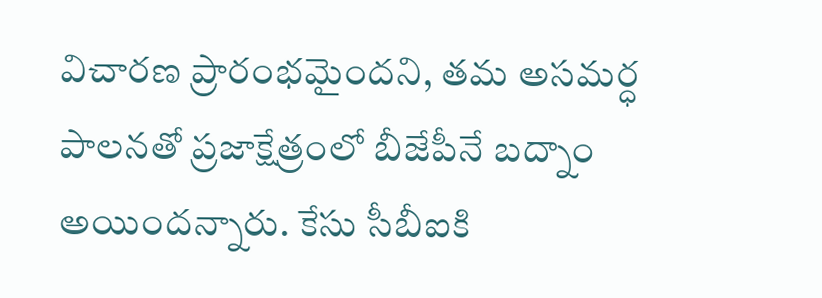విచారణ ప్రారంభమైందని, తమ అసమర్ధ పాలనతో ప్రజాక్షేత్రంలో బీజేపీనే బద్నాం అయిందన్నారు. కేసు సీబీఐకి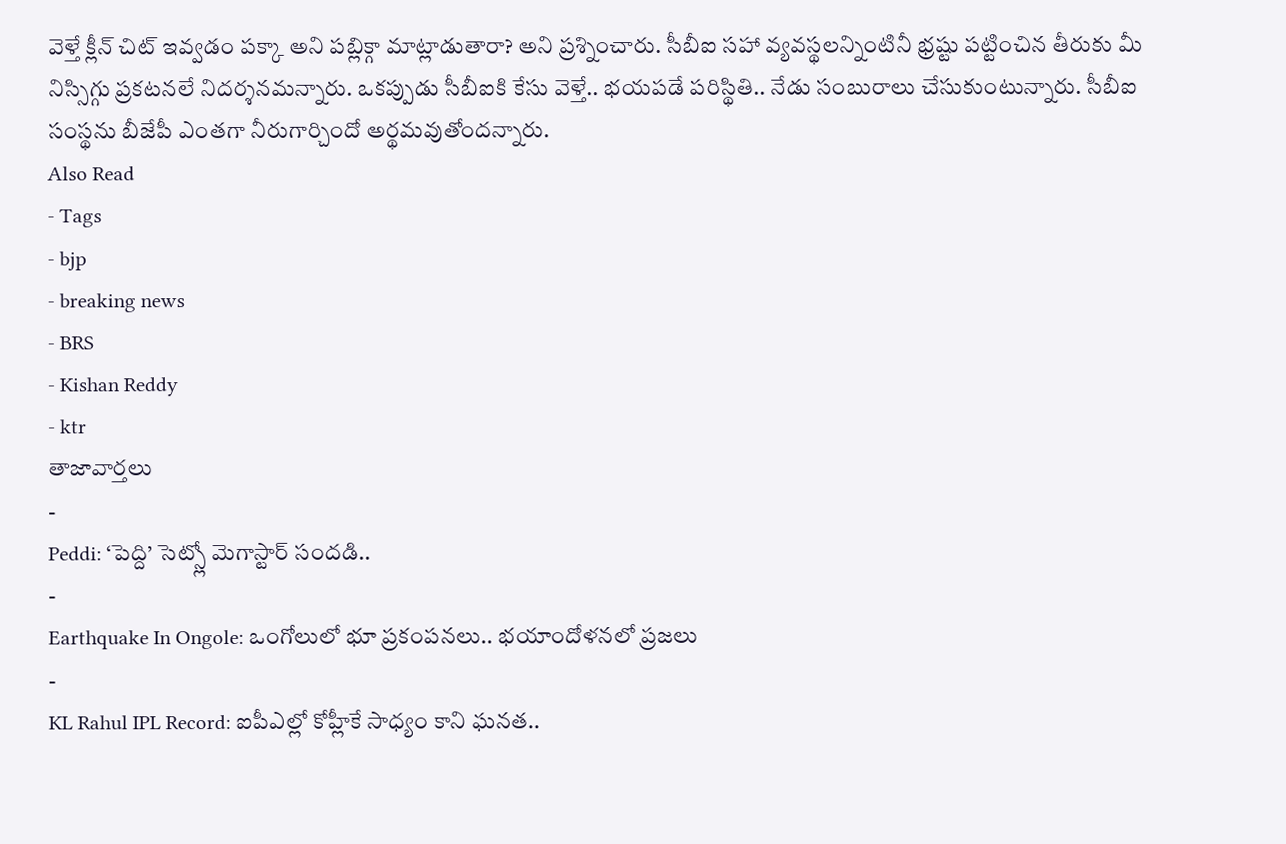వెళ్తే క్లీన్ చిట్ ఇవ్వడం పక్కా అని పబ్లిక్గా మాట్లాడుతారా? అని ప్రశ్నించారు. సీబీఐ సహా వ్యవస్థలన్నింటినీ భ్రష్టు పట్టించిన తీరుకు మీ నిస్సిగ్గు ప్రకటనలే నిదర్శనమన్నారు. ఒకప్పుడు సీబీఐకి కేసు వెళ్తే.. భయపడే పరిస్థితి.. నేడు సంబురాలు చేసుకుంటున్నారు. సీబీఐ సంస్థను బీజేపీ ఎంతగా నీరుగార్చిందో అర్థమవుతోందన్నారు.
Also Read
- Tags
- bjp
- breaking news
- BRS
- Kishan Reddy
- ktr
తాజావార్తలు
-
Peddi: ‘పెద్ది’ సెట్స్లో మెగాస్టార్ సందడి..
-
Earthquake In Ongole: ఒంగోలులో భూ ప్రకంపనలు.. భయాందోళనలో ప్రజలు
-
KL Rahul IPL Record: ఐపీఎల్లో కోహ్లీకే సాధ్యం కాని ఘనత..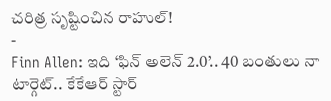చరిత్ర సృష్టించిన రాహుల్!
-
Finn Allen: ఇది ‘ఫిన్ అలెన్ 2.0’.. 40 బంతులు నా టార్గెట్.. కేకేఆర్ స్టార్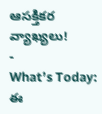ఆసక్తికర వ్యాఖ్యలు!
-
What’s Today: ఈ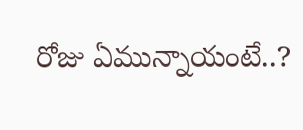రోజు ఏమున్నాయంటే..?